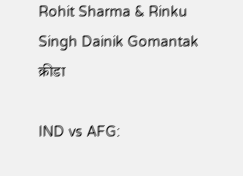Rohit Sharma & Rinku Singh Dainik Gomantak
क्रीडा

IND vs AFG: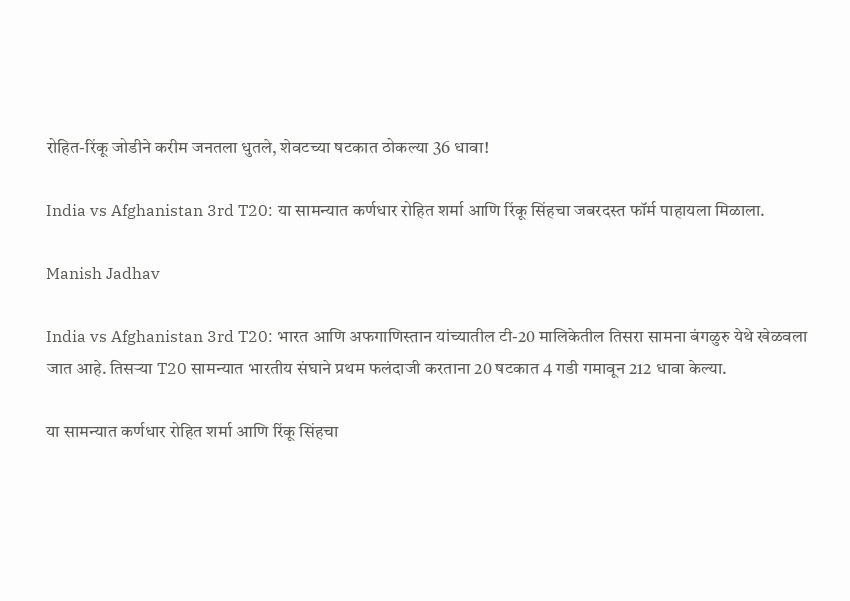रोहित-रिंकू जोडीने करीम जनतला धुतले, शेवटच्या षटकात ठोकल्या 36 धावा!

India vs Afghanistan 3rd T20: या सामन्यात कर्णधार रोहित शर्मा आणि रिंकू सिंहचा जबरदस्त फॉर्म पाहायला मिळाला.

Manish Jadhav

India vs Afghanistan 3rd T20: भारत आणि अफगाणिस्तान यांच्यातील टी-20 मालिकेतील तिसरा सामना बंगळुरु येथे खेळवला जात आहे. तिसऱ्या T20 सामन्यात भारतीय संघाने प्रथम फलंदाजी करताना 20 षटकात 4 गडी गमावून 212 धावा केल्या.

या सामन्यात कर्णधार रोहित शर्मा आणि रिंकू सिंहचा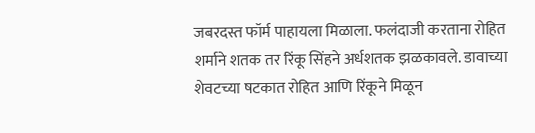जबरदस्त फॉर्म पाहायला मिळाला. फलंदाजी करताना रोहित शर्माने शतक तर रिंकू सिंहने अर्धशतक झळकावले. डावाच्या शेवटच्या षटकात रोहित आणि रिंकूने मिळून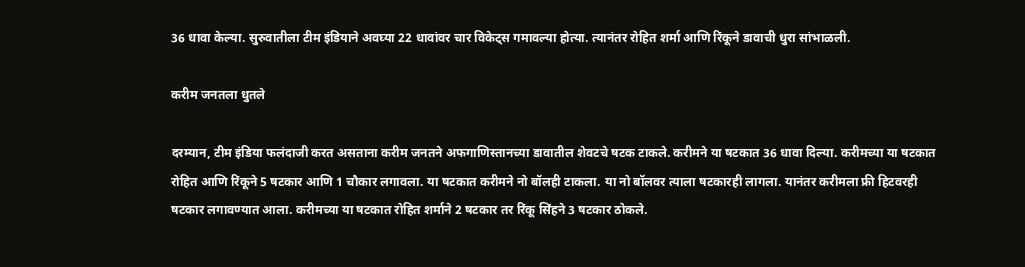36 धावा केल्या. सुरुवातीला टीम इंडियाने अवघ्या 22 धावांवर चार विकेट्स गमावल्या होत्या. त्यानंतर रोहित शर्मा आणि रिंकूने डावाची धुरा सांभाळली.

करीम जनतला धुतले

दरम्यान, टीम इंडिया फलंदाजी करत असताना करीम जनतने अफगाणिस्तानच्या डावातील शेवटचे षटक टाकले. करीमने या षटकात 36 धावा दिल्या. करीमच्या या षटकात रोहित आणि रिंकूने 5 षटकार आणि 1 चौकार लगावला. या षटकात करीमने नो बॉलही टाकला. या नो बॉलवर त्याला षटकारही लागला. यानंतर करीमला फ्री हिटवरही षटकार लगावण्यात आला. करीमच्या या षटकात रोहित शर्माने 2 षटकार तर रिंकू सिंहने 3 षटकार ठोकले.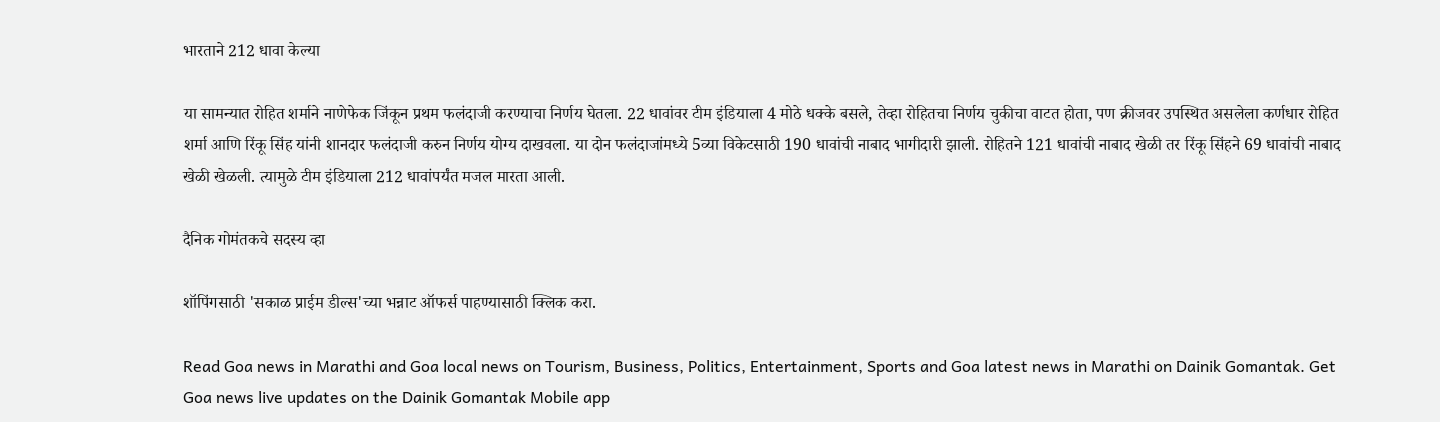भारताने 212 धावा केल्या

या सामन्यात रोहित शर्माने नाणेफेक जिंकून प्रथम फलंदाजी करण्याचा निर्णय घेतला. 22 धावांवर टीम इंडियाला 4 मोठे धक्के बसले, तेव्हा रोहितचा निर्णय चुकीचा वाटत होता, पण क्रीजवर उपस्थित असलेला कर्णधार रोहित शर्मा आणि रिंकू सिंह यांनी शानदार फलंदाजी करुन निर्णय योग्य दाखवला. या दोन फलंदाजांमध्ये 5व्या विकेटसाठी 190 धावांची नाबाद भागीदारी झाली. रोहितने 121 धावांची नाबाद खेळी तर रिंकू सिंहने 69 धावांची नाबाद खेळी खेळली. त्यामुळे टीम इंडियाला 212 धावांपर्यंत मजल मारता आली.

दैनिक गोमंतकचे सदस्य व्हा

शॉपिंगसाठी 'सकाळ प्राईम डील्स'च्या भन्नाट ऑफर्स पाहण्यासाठी क्लिक करा.

Read Goa news in Marathi and Goa local news on Tourism, Business, Politics, Entertainment, Sports and Goa latest news in Marathi on Dainik Gomantak. Get Goa news live updates on the Dainik Gomantak Mobile app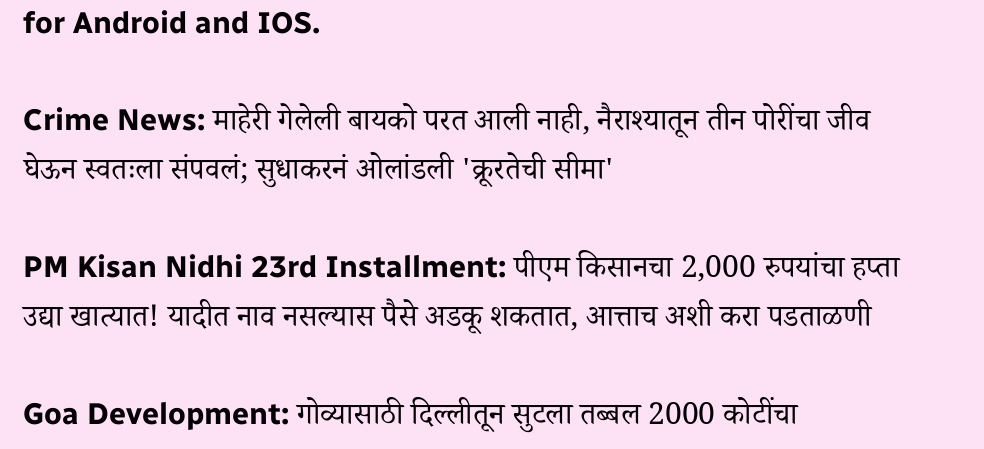for Android and IOS.

Crime News: माहेरी गेलेली बायको परत आली नाही, नैराश्यातून तीन पोरींचा जीव घेऊन स्वतःला संपवलं; सुधाकरनं ओलांडली 'क्रूरतेची सीमा'

PM Kisan Nidhi 23rd Installment: पीएम किसानचा 2,000 रुपयांचा हप्ता उद्या खात्यात! यादीत नाव नसल्यास पैसे अडकू शकतात, आत्ताच अशी करा पडताळणी

Goa Development: गोव्यासाठी दिल्लीतून सुटला तब्बल 2000 कोटींचा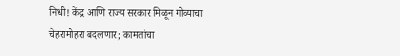निधी! केंद्र आणि राज्य सरकार मिळून गोव्याचा चेहरामोहरा बदलणार; कामतांचा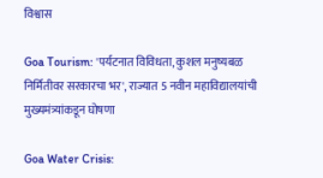विश्वास

Goa Tourism: 'पर्यटनात विविधता, कुशल मनुष्यबळ निर्मितीवर सरकारचा भर', राज्यात 5 नवीन महाविद्यालयांची मुख्यमंत्र्यांकडून घोषणा

Goa Water Crisis: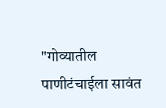"गोव्यातील पाणीटंचाईला सावंत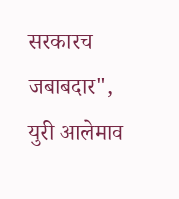सरकारच जबाबदार", युरी आलेमाव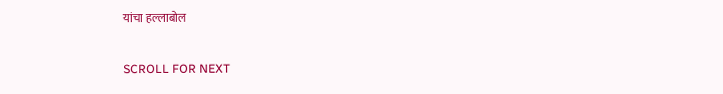यांचा हल्लाबोल

SCROLL FOR NEXT